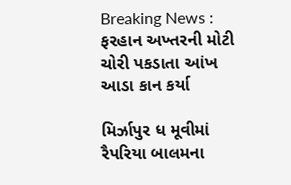Breaking News : ફરહાન અખ્તરની મોટી ચોરી પકડાતા આંખ આડા કાન કર્યા

મિર્ઝાપુર ધ મૂવીમાં રૈપરિયા બાલમના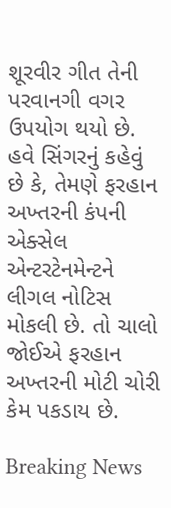શૂરવીર ગીત તેની પરવાનગી વગર ઉપયોગ થયો છે. હવે સિંગરનું કહેવું છે કે, તેમણે ફરહાન અખ્તરની કંપની એક્સેલ એન્ટરટેનમેન્ટને લીગલ નોટિસ મોકલી છે. તો ચાલો જોઈએ ફરહાન અખ્તરની મોટી ચોરી કેમ પકડાય છે.

Breaking News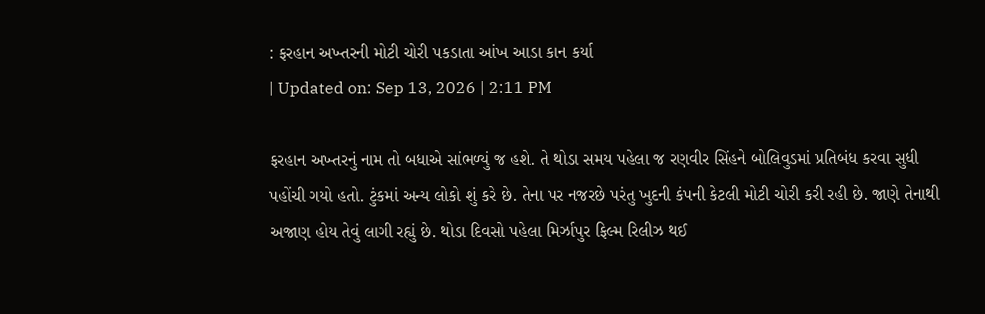: ફરહાન અખ્તરની મોટી ચોરી પકડાતા આંખ આડા કાન કર્યા
| Updated on: Sep 13, 2026 | 2:11 PM

ફરહાન અખ્તરનું નામ તો બધાએ સાંભળ્યું જ હશે. તે થોડા સમય પહેલા જ રણવીર સિંહને બોલિવુડમાં પ્રતિબંધ કરવા સુધી પહોંચી ગયો હતો. ટુંકમાં અન્ય લોકો શું કરે છે. તેના પર નજરછે પરંતુ ખુદની કંપની કેટલી મોટી ચોરી કરી રહી છે. જાણે તેનાથી અજાણ હોય તેવું લાગી રહ્યું છે. થોડા દિવસો પહેલા મિર્ઝાપુર ફિલ્મ રિલીઝ થઈ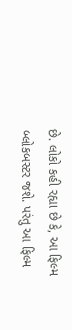છે. લોકો કહી રહ્યા છે કે, આ ફિલ્મ બ્લોકબસ્ટર જશે. પરંતુ આ ફિલ્મ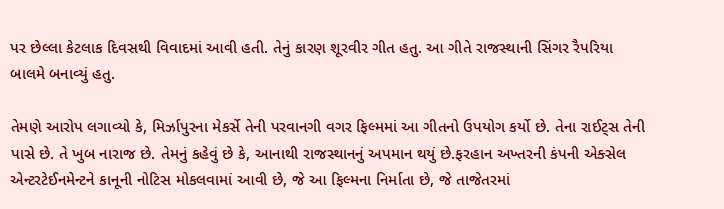પર છેલ્લા કેટલાક દિવસથી વિવાદમાં આવી હતી. તેનું કારણ શૂરવીર ગીત હતુ. આ ગીતે રાજસ્થાની સિંગર રૈપરિયા બાલમે બનાવ્યું હતુ.

તેમણે આરોપ લગાવ્યો કે, મિર્ઝાપુરના મેકર્સે તેની પરવાનગી વગર ફિલ્મમાં આ ગીતનો ઉપયોગ કર્યો છે. તેના રાઈટ્સ તેની પાસે છે. તે ખુબ નારાજ છે. તેમનું કહેવું છે કે, આનાથી રાજસ્થાનનું અપમાન થયું છે.ફરહાન અખ્તરની કંપની એક્સેલ એન્ટરટેઈનમેન્ટને કાનૂની નોટિસ મોકલવામાં આવી છે, જે આ ફિલ્મના નિર્માતા છે, જે તાજેતરમાં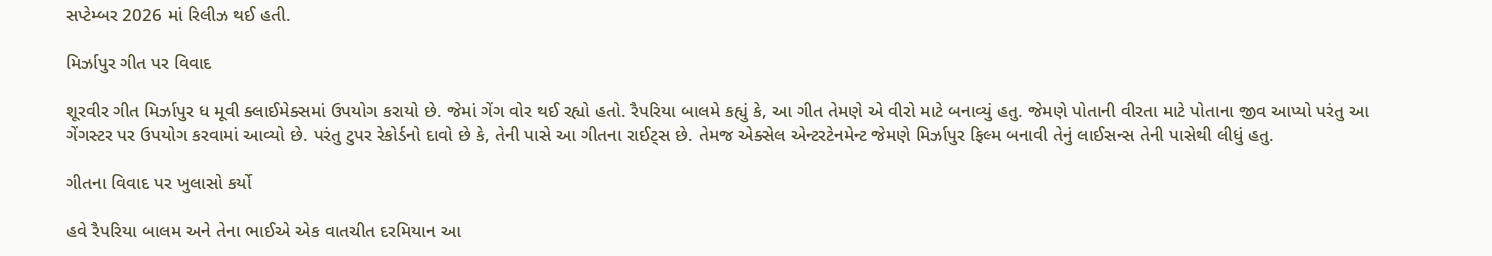સપ્ટેમ્બર 2026 માં રિલીઝ થઈ હતી.

મિર્ઝાપુર ગીત પર વિવાદ

શૂરવીર ગીત મિર્ઝાપુર ધ મૂવી ક્લાઈમેક્સમાં ઉપયોગ કરાયો છે. જેમાં ગેંગ વોર થઈ રહ્યો હતો. રૈપરિયા બાલમે કહ્યું કે, આ ગીત તેમણે એ વીરો માટે બનાવ્યું હતુ. જેમણે પોતાની વીરતા માટે પોતાના જીવ આપ્યો પરંતુ આ ગેંગસ્ટર પર ઉપયોગ કરવામાં આવ્યો છે. પરંતુ ટુપર રેકોર્ડનો દાવો છે કે, તેની પાસે આ ગીતના રાઈટ્સ છે. તેમજ એક્સેલ એન્ટરટેનમેન્ટ જેમણે મિર્ઝાપુર ફિલ્મ બનાવી તેનું લાઈસન્સ તેની પાસેથી લીધું હતુ.

ગીતના વિવાદ પર ખુલાસો કર્યો

હવે રૈપરિયા બાલમ અને તેના ભાઈએ એક વાતચીત દરમિયાન આ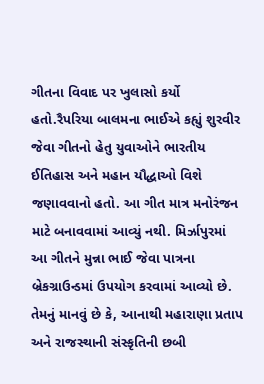ગીતના વિવાદ પર ખુલાસો કર્યો હતો.રૈપરિયા બાલમના ભાઈએ કહ્યું શુરવીર જેવા ગીતનો હેતુ યુવાઓને ભારતીય ઈતિહાસ અને મહાન યૌદ્ધાઓ વિશે જણાવવાનો હતો. આ ગીત માત્ર મનોરંજન માટે બનાવવામાં આવ્યું નથી. મિર્ઝાપુરમાં આ ગીતને મુન્ના ભાઈ જેવા પાત્રના બ્રેકગ્રાઉન્ડમાં ઉપયોગ કરવામાં આવ્યો છે. તેમનું માનવું છે કે, આનાથી મહારાણા પ્રતાપ અને રાજસ્થાની સંસ્કૃતિની છબી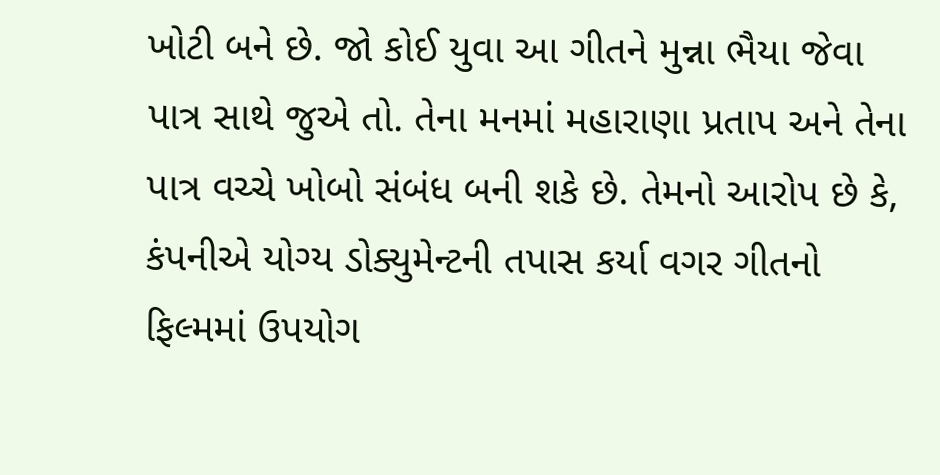ખોટી બને છે. જો કોઈ યુવા આ ગીતને મુન્ના ભૈયા જેવા પાત્ર સાથે જુએ તો. તેના મનમાં મહારાણા પ્રતાપ અને તેના પાત્ર વચ્ચે ખોબો સંબંધ બની શકે છે. તેમનો આરોપ છે કે, કંપનીએ યોગ્ય ડોક્યુમેન્ટની તપાસ કર્યા વગર ગીતનો ફિલ્મમાં ઉપયોગ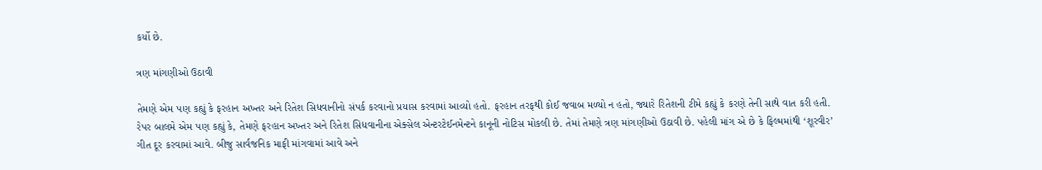કર્યો છે.

ત્રણ માંગણીઓ ઉઠાવી

તેમણે એમ પણ કહ્યું કે ફરહાન અખ્તર અને રિતેશ સિધવાનીનો સંપર્ક કરવાનો પ્રયાસ કરવામાં આવ્યો હતો. ફરહાન તરફથી કોઈ જવાબ મળ્યો ન હતો, જ્યારે રિતેશની ટીમે કહ્યું કે કરણે તેની સાથે વાત કરી હતી. રેપર બાલમે એમ પણ કહ્યું કે, તેમણે ફરહાન અખ્તર અને રિતેશ સિધવાનીના એક્સેલ એન્ટરટેઈનમેન્ટને કાનૂની નોટિસ મોકલી છે. તેમાં તેમણે ત્રણ માંગણીઓ ઉઠાવી છે. પહેલી માંગ એ છે કે ફિલ્મમાંથી ‘શૂરવીર’ ગીત દૂર કરવામાં આવે. બીજુ સાર્વજનિક માફી માંગવામાં આવે અને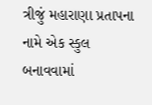ત્રીજું મહારાણા પ્રતાપના નામે એક સ્કુલ બનાવવામાં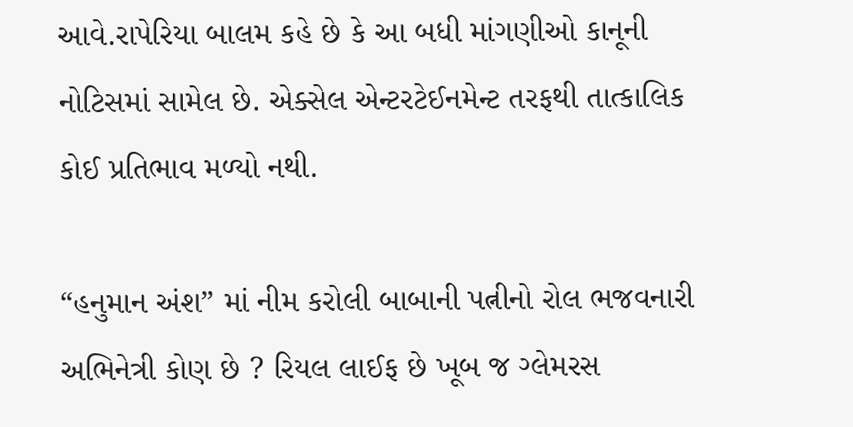આવે.રાપેરિયા બાલમ કહે છે કે આ બધી માંગણીઓ કાનૂની નોટિસમાં સામેલ છે. એક્સેલ એન્ટરટેઈનમેન્ટ તરફથી તાત્કાલિક કોઈ પ્રતિભાવ મળ્યો નથી.

“હનુમાન અંશ” માં નીમ કરોલી બાબાની પત્નીનો રોલ ભજવનારી અભિનેત્રી કોણ છે ? રિયલ લાઈફ છે ખૂબ જ ગ્લેમરસ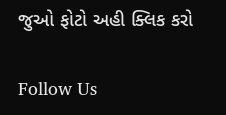જુઓ ફોટો અહી ક્લિક કરો

Follow Us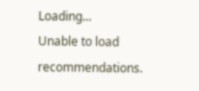Loading...
Unable to load recommendations.